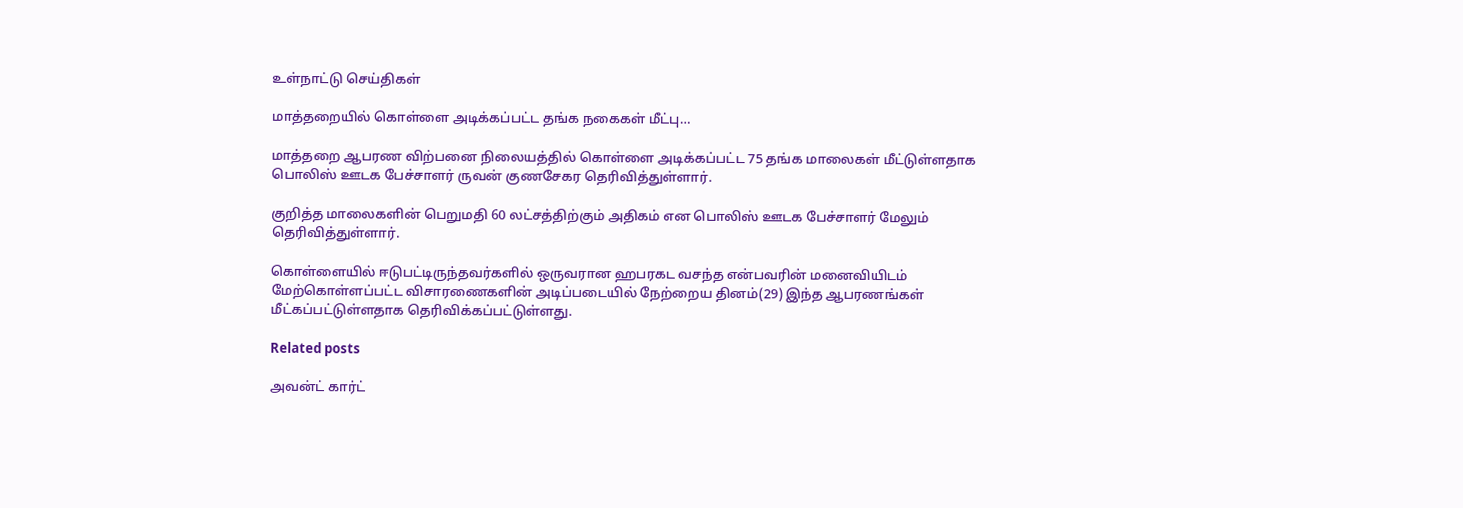உள்நாட்டு செய்திகள்

மாத்தறையில் கொள்ளை அடிக்கப்பட்ட தங்க நகைகள் மீட்பு…

மாத்தறை ஆபரண விற்பனை நிலையத்தில் கொள்ளை அடிக்கப்பட்ட 75 தங்க மாலைகள் மீட்டுள்ளதாக பொலிஸ் ஊடக பேச்சாளர் ருவன் குணசேகர தெரிவித்துள்ளார்.

குறித்த மாலைகளின் பெறுமதி 60 லட்சத்திற்கும் அதிகம் என பொலிஸ் ஊடக பேச்சாளர் மேலும் தெரிவித்துள்ளார்.

கொள்ளையில் ஈடுபட்டிருந்தவர்களில் ஒருவரான ஹபரகட வசந்த என்பவரின் மனைவியிடம் மேற்கொள்ளப்பட்ட விசாரணைகளின் அடிப்படையில் நேற்றைய தினம்(29) இந்த ஆபரணங்கள் மீட்கப்பட்டுள்ளதாக தெரிவிக்கப்பட்டுள்ளது.

Related posts

அவன்ட் கார்ட்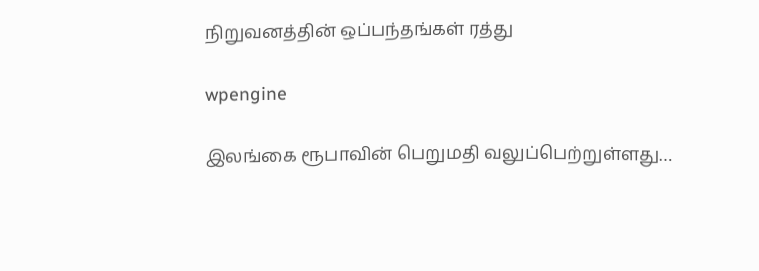நிறுவனத்தின் ஒப்பந்தங்கள் ரத்து

wpengine

இலங்கை ரூபாவின் பெறுமதி வலுப்பெற்றுள்ளது…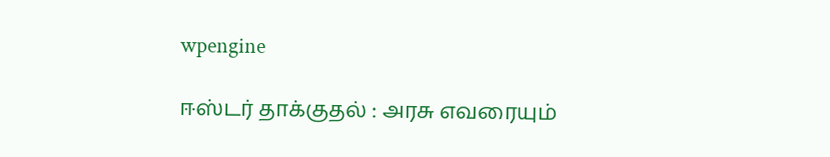wpengine

ஈஸ்டர் தாக்குதல் : அரசு எவரையும்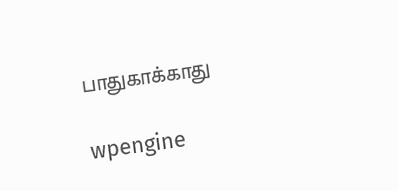பாதுகாக்காது

wpengine